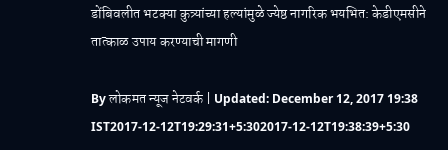डोंबिवलीत भटक्या कुत्र्यांच्या हल्यांमुळे ज्येष्ठ नागरिक भयभित: केडीएमसीने तात्काळ उपाय करण्याची मागणी

By लोकमत न्यूज नेटवर्क | Updated: December 12, 2017 19:38 IST2017-12-12T19:29:31+5:302017-12-12T19:38:39+5:30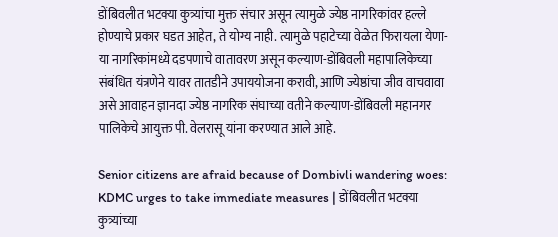डोंबिवलीत भटक्या कुत्र्यांचा मुक्त संचार असून त्यामुळे ज्येष्ठ नागरिकांवर हल्ले होण्याचे प्रकार घडत आहेत, ते योग्य नाही. त्यामुळे पहाटेच्या वेळेत फिरायला येणा-या नागरिकांमध्ये दडपणाचे वातावरण असून कल्याण-डोंबिवली महापालिकेच्या संबंधित यंत्रणेने यावर तातडीने उपाययोजना करावी, आणि ज्येष्ठांचा जीव वाचवावा असे आवाहन ज्ञानदा ज्येष्ठ नागरिक संघाच्या वतीने कल्याण-डोंबिवली महानगर पालिकेचे आयुक्त पी. वेलरासू यांना करण्यात आले आहे.

Senior citizens are afraid because of Dombivli wandering woes: KDMC urges to take immediate measures | डोंबिवलीत भटक्या कुत्र्यांच्या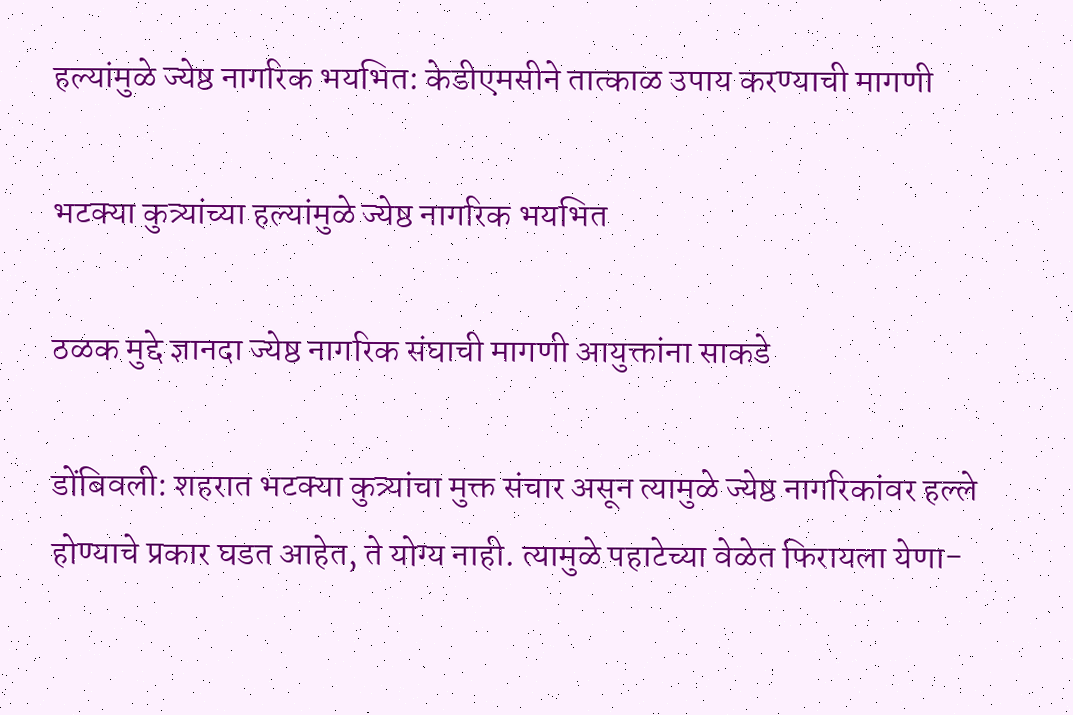हल्यांमुळे ज्येष्ठ नागरिक भयभित: केडीएमसीने तात्काळ उपाय करण्याची मागणी

भटक्या कुत्र्यांच्या हल्यांमुळे ज्येष्ठ नागरिक भयभित

ठळक मुद्दे ज्ञानदा ज्येष्ठ नागरिक संघाची मागणी आयुक्तांना साकडे

डोंबिवली: शहरात भटक्या कुत्र्यांचा मुक्त संचार असून त्यामुळे ज्येष्ठ नागरिकांवर हल्ले होण्याचे प्रकार घडत आहेत, ते योग्य नाही. त्यामुळे पहाटेच्या वेळेत फिरायला येणा-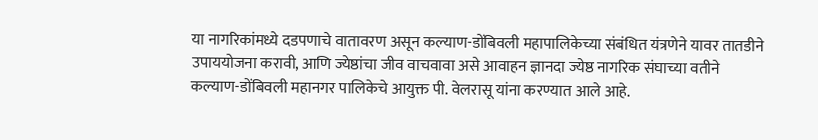या नागरिकांमध्ये दडपणाचे वातावरण असून कल्याण-डोंबिवली महापालिकेच्या संबंधित यंत्रणेने यावर तातडीने उपाययोजना करावी, आणि ज्येष्ठांचा जीव वाचवावा असे आवाहन ज्ञानदा ज्येष्ठ नागरिक संघाच्या वतीने कल्याण-डोंबिवली महानगर पालिकेचे आयुक्त पी. वेलरासू यांना करण्यात आले आहे.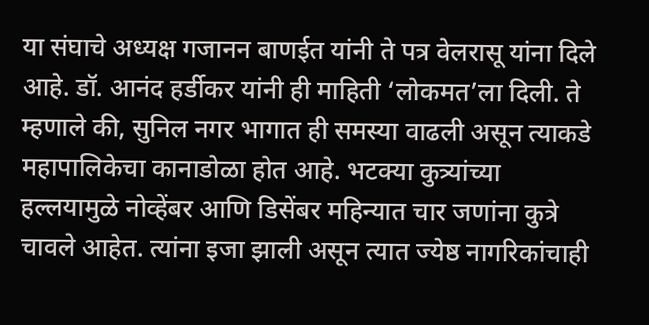या संघाचे अध्यक्ष गजानन बाणईत यांनी ते पत्र वेलरासू यांना दिले आहे. डॉ. आनंद हर्डीकर यांनी ही माहिती ‘लोकमत’ला दिली. ते म्हणाले की, सुनिल नगर भागात ही समस्या वाढली असून त्याकडे महापालिकेचा कानाडोळा होत आहे. भटक्या कुत्र्यांच्या हल्लयामुळे नोव्हेंबर आणि डिसेंबर महिन्यात चार जणांना कुत्रे चावले आहेत. त्यांना इजा झाली असून त्यात ज्येष्ठ नागरिकांचाही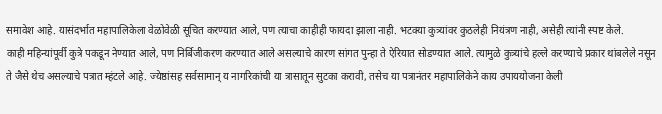समावेश आहे. यासंदर्भात महापालिकेला वेळोवेळी सूचित करण्यात आले, पण त्याचा काहीही फायदा झाला नाही. भटक्या कुत्र्यांवर कुठलेही नियंत्रण नाही, असेही त्यांनी स्पष्ट केले.
काही महिन्यांपूर्वी कुत्रे पकडून नेण्यात आले, पण निर्बिजीकरण करण्यात आले असल्याचे कारण सांगत पुन्हा ते ऐरियात सोडण्यात आले. त्यामुळे कुत्र्यांचे हल्ले करण्याचे प्रकार थांबलेले नसून ते जैसे थेच असल्याचे पत्रात म्हंटले आहे. ज्येष्ठांसह सर्वसामान् य नागरिकांची या त्रासातून सुटका करावी, तसेच या पत्रानंतर महापालिकेने काय उपाययोजना केली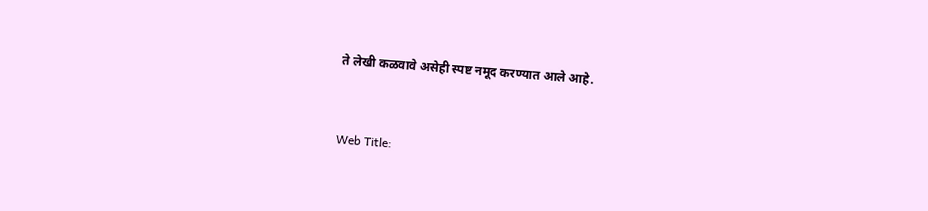ते लेखी कळवावे असेही स्पष्ट नमूद करण्यात आले आहे.


Web Title: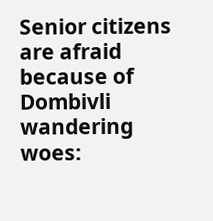Senior citizens are afraid because of Dombivli wandering woes: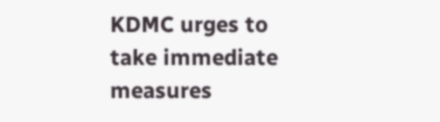KDMC urges to take immediate measures